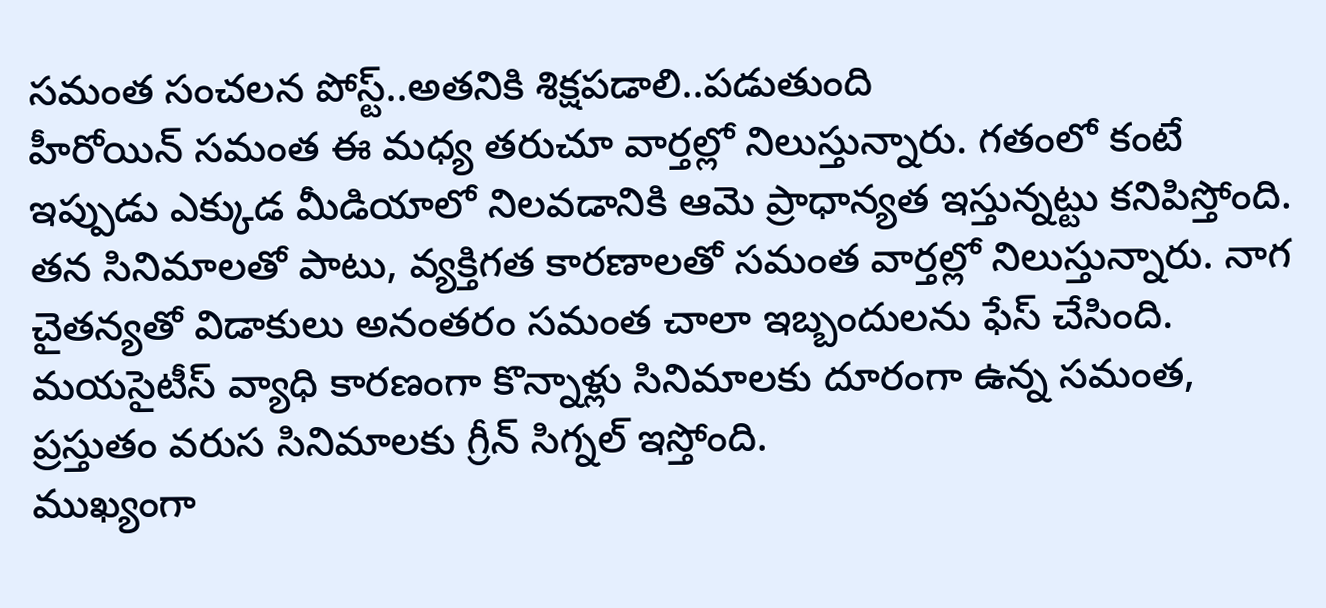సమంత సంచలన పోస్ట్..అతనికి శిక్షపడాలి..పడుతుంది
హీరోయిన్ సమంత ఈ మధ్య తరుచూ వార్తల్లో నిలుస్తున్నారు. గతంలో కంటే ఇప్పుడు ఎక్కుడ మీడియాలో నిలవడానికి ఆమె ప్రాధాన్యత ఇస్తున్నట్టు కనిపిస్తోంది. తన సినిమాలతో పాటు, వ్యక్తిగత కారణాలతో సమంత వార్తల్లో నిలుస్తున్నారు. నాగ చైతన్యతో విడాకులు అనంతరం సమంత చాలా ఇబ్బందులను ఫేస్ చేసింది. మయసైటీస్ వ్యాధి కారణంగా కొన్నాళ్లు సినిమాలకు దూరంగా ఉన్న సమంత, ప్రస్తుతం వరుస సినిమాలకు గ్రీన్ సిగ్నల్ ఇస్తోంది.
ముఖ్యంగా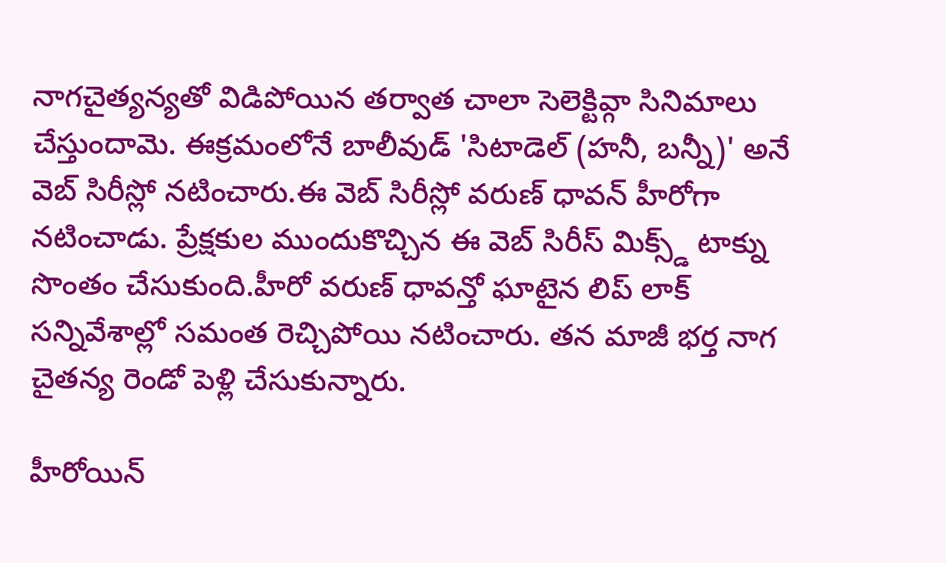నాగచైత్యన్యతో విడిపోయిన తర్వాత చాలా సెలెక్టివ్గా సినిమాలు చేస్తుందామె. ఈక్రమంలోనే బాలీవుడ్ 'సిటాడెల్ (హనీ, బన్నీ)' అనే వెబ్ సిరీస్లో నటించారు.ఈ వెబ్ సిరీస్లో వరుణ్ ధావన్ హీరోగా నటించాడు. ప్రేక్షకుల ముందుకొచ్చిన ఈ వెబ్ సిరీస్ మిక్స్డ్ టాక్ను సొంతం చేసుకుంది.హీరో వరుణ్ ధావన్తో ఘాటైన లిప్ లాక్ సన్నివేశాల్లో సమంత రెచ్చిపోయి నటించారు. తన మాజీ భర్త నాగ చైతన్య రెండో పెళ్లి చేసుకున్నారు.

హీరోయిన్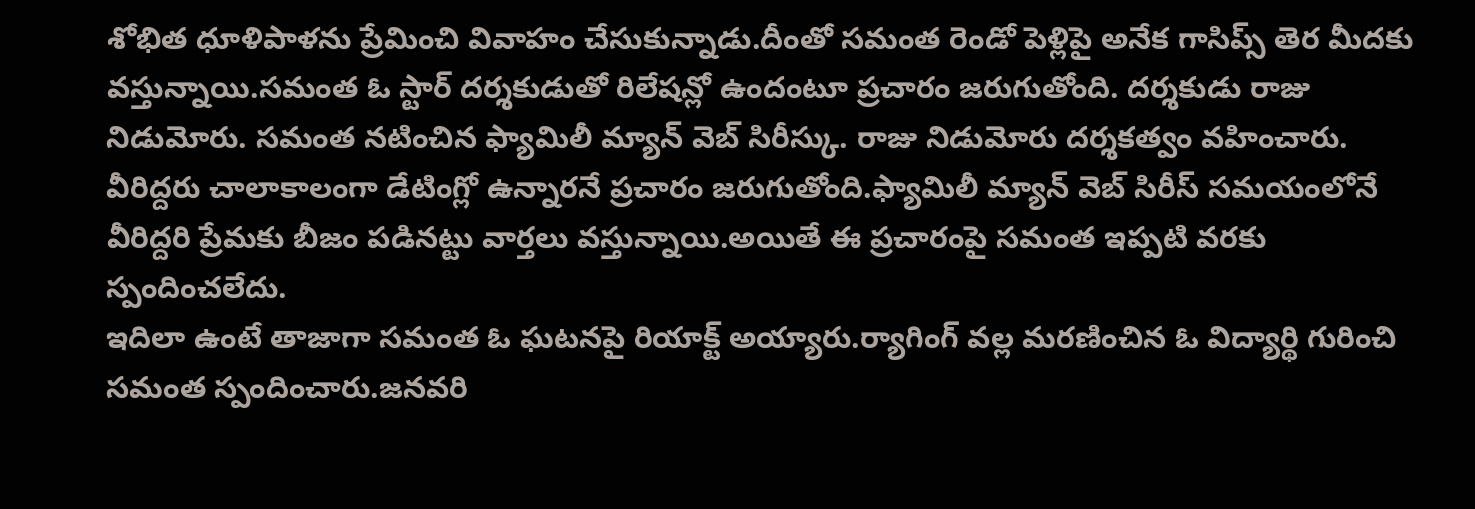శోభిత ధూళిపాళను ప్రేమించి వివాహం చేసుకున్నాడు.దీంతో సమంత రెండో పెళ్లిపై అనేక గాసిప్స్ తెర మీదకు వస్తున్నాయి.సమంత ఓ స్టార్ దర్శకుడుతో రిలేషన్లో ఉందంటూ ప్రచారం జరుగుతోంది. దర్శకుడు రాజు నిడుమోరు. సమంత నటించిన ఫ్యామిలీ మ్యాన్ వెబ్ సిరీస్కు. రాజు నిడుమోరు దర్శకత్వం వహించారు. వీరిద్దరు చాలాకాలంగా డేటింగ్లో ఉన్నారనే ప్రచారం జరుగుతోంది.ఫ్యామిలీ మ్యాన్ వెబ్ సిరీస్ సమయంలోనే వీరిద్దరి ప్రేమకు బీజం పడినట్టు వార్తలు వస్తున్నాయి.అయితే ఈ ప్రచారంపై సమంత ఇప్పటి వరకు స్పందించలేదు.
ఇదిలా ఉంటే తాజాగా సమంత ఓ ఘటనపై రియాక్ట్ అయ్యారు.ర్యాగింగ్ వల్ల మరణించిన ఓ విద్యార్థి గురించి సమంత స్పందించారు.జనవరి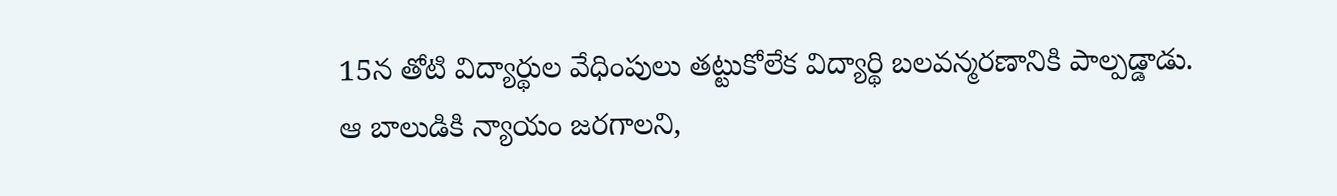15న తోటి విద్యార్థుల వేధింపులు తట్టుకోలేక విద్యార్థి బలవన్మరణానికి పాల్పడ్డాడు. ఆ బాలుడికి న్యాయం జరగాలని,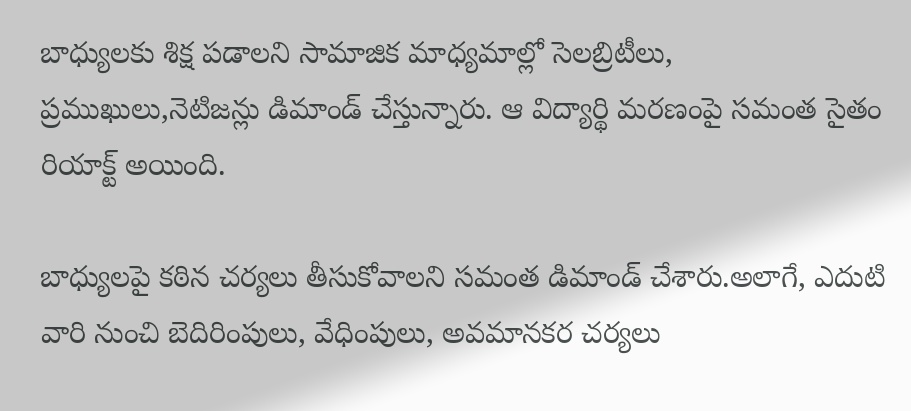బాధ్యులకు శిక్ష పడాలని సామాజిక మాధ్యమాల్లో సెలబ్రిటీలు, ప్రముఖులు,నెటిజన్లు డిమాండ్ చేస్తున్నారు. ఆ విద్యార్థి మరణంపై సమంత సైతం రియాక్ట్ అయింది.

బాధ్యులపై కఠిన చర్యలు తీసుకోవాలని సమంత డిమాండ్ చేశారు.అలాగే, ఎదుటి వారి నుంచి బెదిరింపులు, వేధింపులు, అవమానకర చర్యలు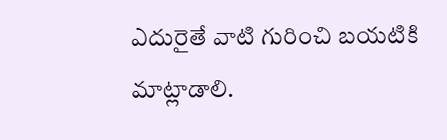ఎదురైతే వాటి గురించి బయటికి మాట్లాడాలి.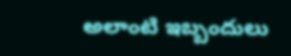అలాంటి ఇబ్బందులు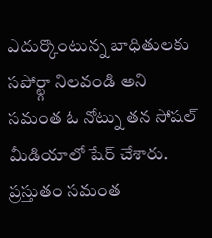ఎదుర్కొంటున్న బాధితులకు సపోర్ట్గా నిలవండి అని సమంత ఓ నోట్ను తన సోషల్ మీడియాలో షేర్ చేశారు. ప్రస్తుతం సమంత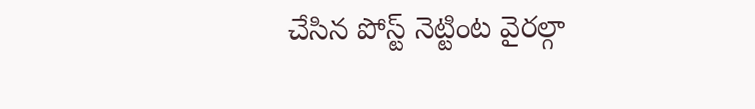చేసిన పోస్ట్ నెట్టింట వైరల్గా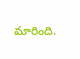మారింది.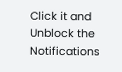Click it and Unblock the Notifications